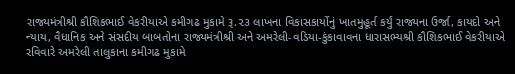રાજ્યમંત્રીશ્રી કૌશિકભાઈ વેકરીયાએ કમીગઢ મુકામે રૂ.૨૩ લાખના વિકાસકાર્યોનું ખાતમુહૂર્ત કર્યું રાજ્યના ઉર્જા, કાયદો અને ન્યાય, વૈધાનિક અને સંસદીય બાબતોના રાજ્યમંત્રીશ્રી અને અમરેલી-વડિયા-કુંકાવાવના ધારાસભ્યશ્રી કૌશિકભાઈ વેકરીયાએ રવિવારે અમરેલી તાલુકાના કમીગઢ મુકામે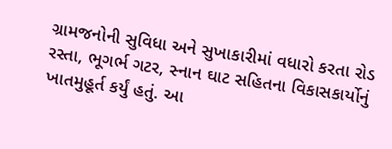ગ્રામજનોની સુવિધા અને સુખાકારીમાં વધારો કરતા રોડ રસ્તા, ભૂગર્ભ ગટર, સ્નાન ઘાટ સહિતના વિકાસકાર્યોનું ખાતમુહૂર્ત કર્યું હતું. આ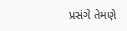પ્રસંગે તેમણે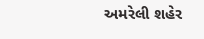અમરેલી શહેર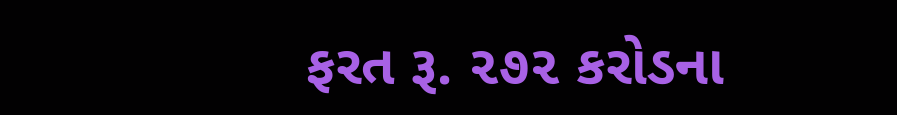ફરત રૂ. ૨૭૨ કરોડના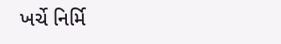ખર્ચે નિર્મિ